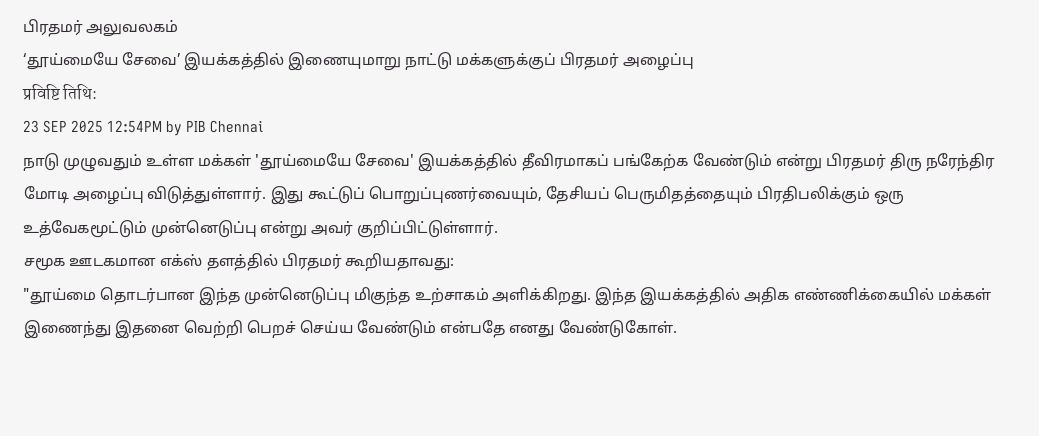பிரதமர் அலுவலகம்
‘தூய்மையே சேவை’ இயக்கத்தில் இணையுமாறு நாட்டு மக்களுக்குப் பிரதமர் அழைப்பு
प्रविष्टि तिथि:
23 SEP 2025 12:54PM by PIB Chennai
நாடு முழுவதும் உள்ள மக்கள் 'தூய்மையே சேவை' இயக்கத்தில் தீவிரமாகப் பங்கேற்க வேண்டும் என்று பிரதமர் திரு நரேந்திர மோடி அழைப்பு விடுத்துள்ளார். இது கூட்டுப் பொறுப்புணர்வையும், தேசியப் பெருமிதத்தையும் பிரதிபலிக்கும் ஒரு உத்வேகமூட்டும் முன்னெடுப்பு என்று அவர் குறிப்பிட்டுள்ளார்.
சமூக ஊடகமான எக்ஸ் தளத்தில் பிரதமர் கூறியதாவது:
"தூய்மை தொடர்பான இந்த முன்னெடுப்பு மிகுந்த உற்சாகம் அளிக்கிறது. இந்த இயக்கத்தில் அதிக எண்ணிக்கையில் மக்கள் இணைந்து இதனை வெற்றி பெறச் செய்ய வேண்டும் என்பதே எனது வேண்டுகோள்.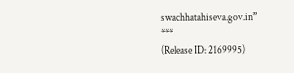swachhatahiseva.gov.in”
***
(Release ID: 2169995)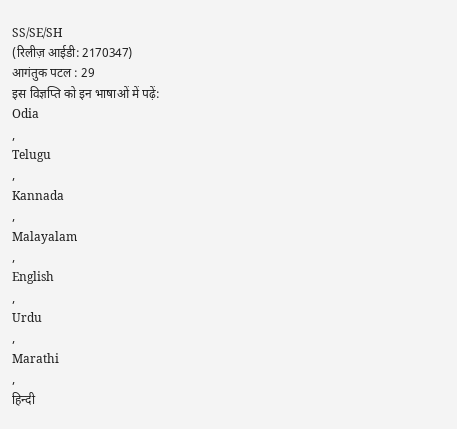SS/SE/SH
(रिलीज़ आईडी: 2170347)
आगंतुक पटल : 29
इस विज्ञप्ति को इन भाषाओं में पढ़ें:
Odia
,
Telugu
,
Kannada
,
Malayalam
,
English
,
Urdu
,
Marathi
,
हिन्दी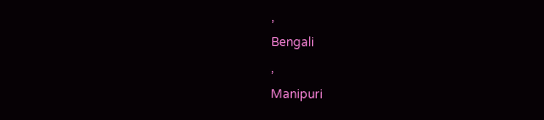,
Bengali
,
Manipuri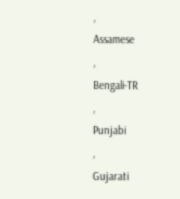,
Assamese
,
Bengali-TR
,
Punjabi
,
Gujarati